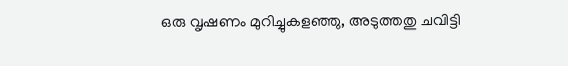ഒരു വൃഷണം മുറിച്ചുകളഞ്ഞു, അടുത്തതു ചവിട്ടി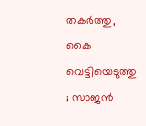തകര്‍ത്തു, കൈ വെട്ടിയെടുത്തു ; സാജന്‍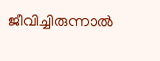ജീവിച്ചിരുന്നാല്‍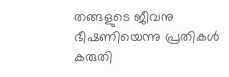തങ്ങളുടെ ജീവനു ഭീഷണിയെന്നു പ്രതികള്‍ കരുതി